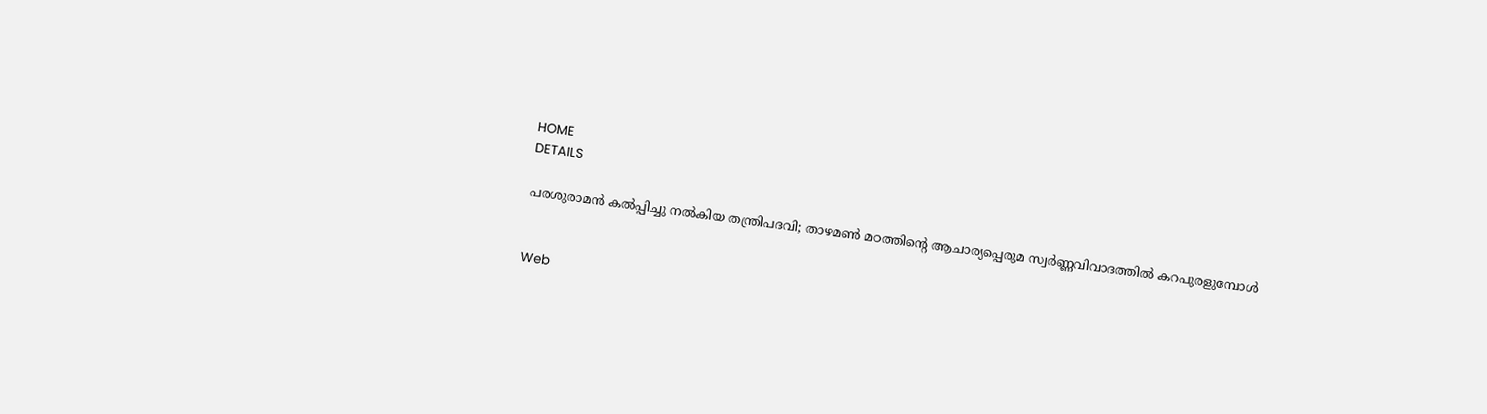HOME
DETAILS

പരശുരാമൻ കൽപ്പിച്ചു നൽകിയ തന്ത്രിപദവി; താഴമൺ മഠത്തിൻ്റെ ആചാര്യപ്പെരുമ സ്വർണ്ണവിവാദത്തിൽ കറപുരളുമ്പോൾ


Web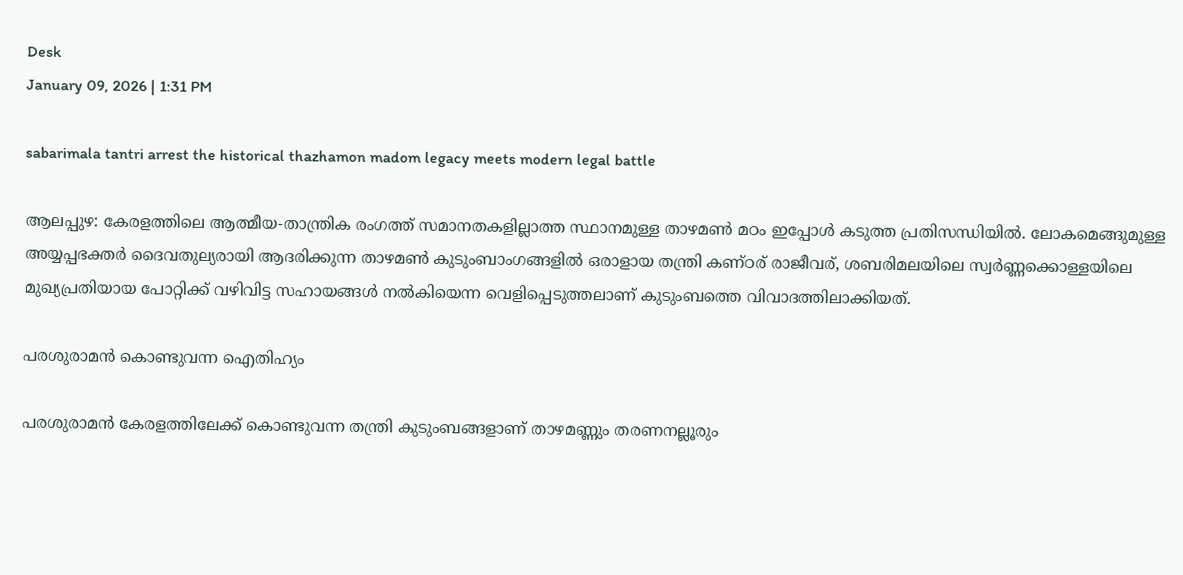Desk
January 09, 2026 | 1:31 PM

sabarimala tantri arrest the historical thazhamon madom legacy meets modern legal battle

ആലപ്പുഴ: കേരളത്തിലെ ആത്മീയ-താന്ത്രിക രംഗത്ത് സമാനതകളില്ലാത്ത സ്ഥാനമുള്ള താഴമൺ മഠം ഇപ്പോൾ കടുത്ത പ്രതിസന്ധിയിൽ. ലോകമെങ്ങുമുള്ള അയ്യപ്പഭക്തർ ദൈവതുല്യരായി ആദരിക്കുന്ന താഴമൺ കുടുംബാംഗങ്ങളിൽ ഒരാളായ തന്ത്രി കണ്ഠര് രാജീവര്, ശബരിമലയിലെ സ്വർണ്ണക്കൊള്ളയിലെ മുഖ്യപ്രതിയായ പോറ്റിക്ക് വഴിവിട്ട സഹായങ്ങൾ നൽകിയെന്ന വെളിപ്പെടുത്തലാണ് കുടുംബത്തെ വിവാദത്തിലാക്കിയത്.

പരശുരാമൻ കൊണ്ടുവന്ന ഐതിഹ്യം

പരശുരാമൻ കേരളത്തിലേക്ക് കൊണ്ടുവന്ന തന്ത്രി കുടുംബങ്ങളാണ് താഴമണ്ണും തരണനല്ലൂരും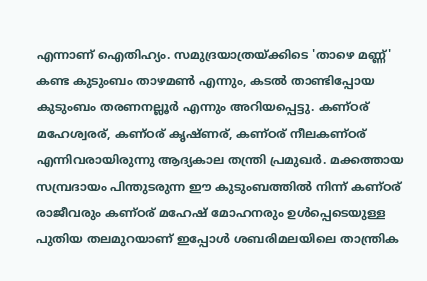എന്നാണ് ഐതിഹ്യം. സമുദ്രയാത്രയ്ക്കിടെ 'താഴെ മണ്ണ്' കണ്ട കുടുംബം താഴമൺ എന്നും, കടൽ താണ്ടിപ്പോയ കുടുംബം തരണനല്ലൂർ എന്നും അറിയപ്പെട്ടു. കണ്ഠര് മഹേശ്വരര്, കണ്ഠര് കൃഷ്ണര്, കണ്ഠര് നീലകണ്ഠര് എന്നിവരായിരുന്നു ആദ്യകാല തന്ത്രി പ്രമുഖർ. മക്കത്തായ സമ്പ്രദായം പിന്തുടരുന്ന ഈ കുടുംബത്തിൽ നിന്ന് കണ്ഠര് രാജീവരും കണ്ഠര് മഹേഷ് മോഹനരും ഉൾപ്പെടെയുള്ള പുതിയ തലമുറയാണ് ഇപ്പോൾ ശബരിമലയിലെ താന്ത്രിക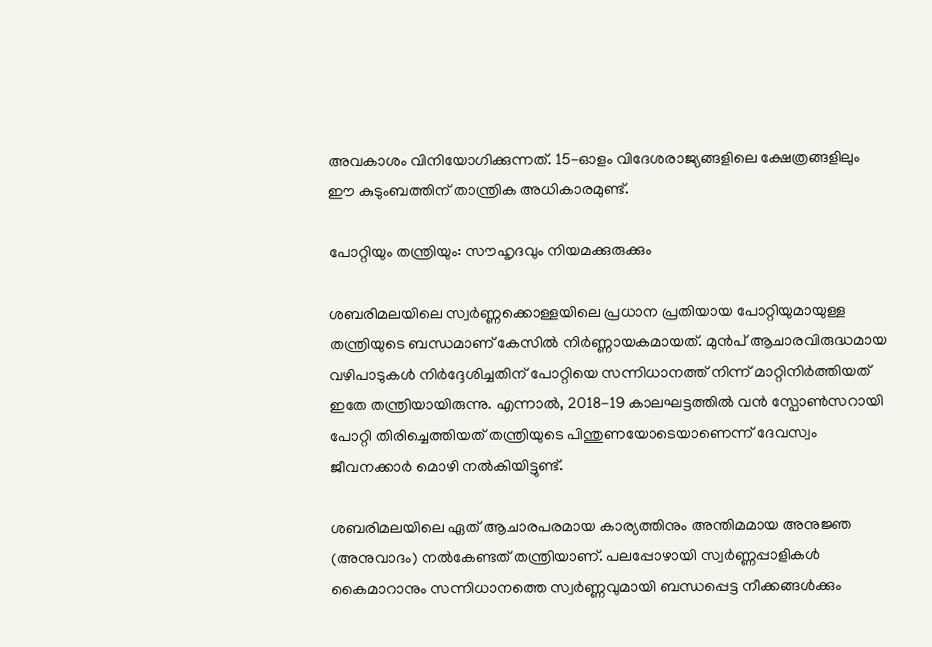അവകാശം വിനിയോഗിക്കുന്നത്. 15-ഓളം വിദേശരാജ്യങ്ങളിലെ ക്ഷേത്രങ്ങളിലും ഈ കുടുംബത്തിന് താന്ത്രിക അധികാരമുണ്ട്.

പോറ്റിയും തന്ത്രിയും: സൗഹൃദവും നിയമക്കുരുക്കും

ശബരിമലയിലെ സ്വർണ്ണക്കൊള്ളയിലെ പ്രധാന പ്രതിയായ പോറ്റിയുമായുള്ള തന്ത്രിയുടെ ബന്ധമാണ് കേസിൽ നിർണ്ണായകമായത്. മുൻപ് ആചാരവിരുദ്ധമായ വഴിപാടുകൾ നിർദ്ദേശിച്ചതിന് പോറ്റിയെ സന്നിധാനത്ത് നിന്ന് മാറ്റിനിർത്തിയത് ഇതേ തന്ത്രിയായിരുന്നു. എന്നാൽ, 2018-19 കാലഘട്ടത്തിൽ വൻ സ്പോൺസറായി പോറ്റി തിരിച്ചെത്തിയത് തന്ത്രിയുടെ പിന്തുണയോടെയാണെന്ന് ദേവസ്വം ജീവനക്കാർ മൊഴി നൽകിയിട്ടുണ്ട്.

ശബരിമലയിലെ ഏത് ആചാരപരമായ കാര്യത്തിനും അന്തിമമായ അനുജ്ഞ (അനുവാദം) നൽകേണ്ടത് തന്ത്രിയാണ്. പലപ്പോഴായി സ്വർണ്ണപ്പാളികൾ കൈമാറാനും സന്നിധാനത്തെ സ്വർണ്ണവുമായി ബന്ധപ്പെട്ട നീക്കങ്ങൾക്കും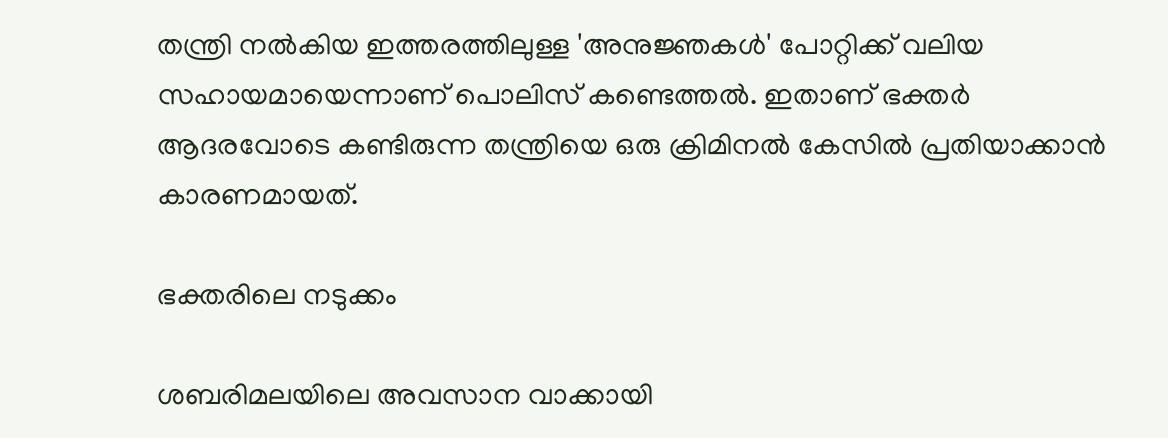തന്ത്രി നൽകിയ ഇത്തരത്തിലുള്ള 'അനുജ്ഞകൾ' പോറ്റിക്ക് വലിയ സഹായമായെന്നാണ് പൊലിസ് കണ്ടെത്തൽ. ഇതാണ് ഭക്തർ ആദരവോടെ കണ്ടിരുന്ന തന്ത്രിയെ ഒരു ക്രിമിനൽ കേസിൽ പ്രതിയാക്കാൻ കാരണമായത്.

ഭക്തരിലെ നടുക്കം

ശബരിമലയിലെ അവസാന വാക്കായി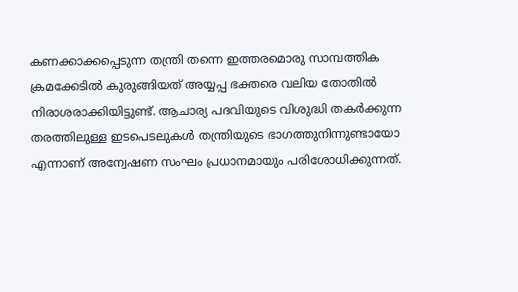കണക്കാക്കപ്പെടുന്ന തന്ത്രി തന്നെ ഇത്തരമൊരു സാമ്പത്തിക ക്രമക്കേടിൽ കുരുങ്ങിയത് അയ്യപ്പ ഭക്തരെ വലിയ തോതിൽ നിരാശരാക്കിയിട്ടുണ്ട്. ആചാര്യ പദവിയുടെ വിശുദ്ധി തകർക്കുന്ന തരത്തിലുള്ള ഇടപെടലുകൾ തന്ത്രിയുടെ ഭാഗത്തുനിന്നുണ്ടായോ എന്നാണ് അന്വേഷണ സംഘം പ്രധാനമായും പരിശോധിക്കുന്നത്.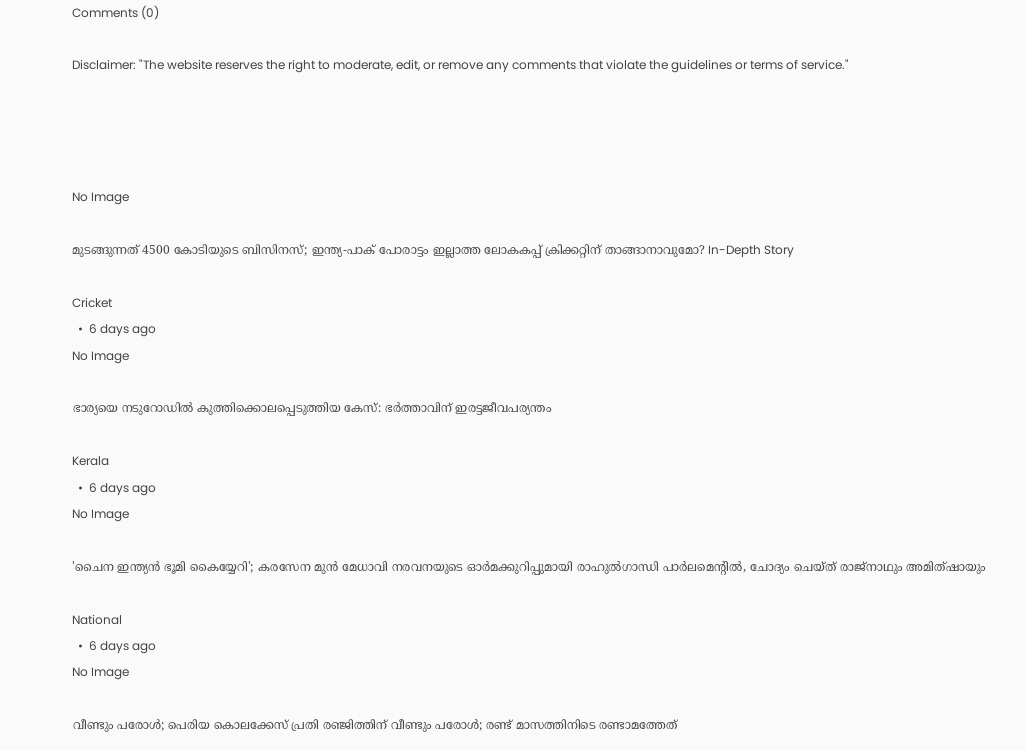Comments (0)

Disclaimer: "The website reserves the right to moderate, edit, or remove any comments that violate the guidelines or terms of service."




No Image

മുടങ്ങുന്നത് 4500 കോടിയുടെ ബിസിനസ്; ഇന്ത്യ-പാക് പോരാട്ടം ഇല്ലാത്ത ലോകകപ്പ് ക്രിക്കറ്റിന് താങ്ങാനാവുമോ? In-Depth Story

Cricket
  •  6 days ago
No Image

ഭാര്യയെ നടുറോഡില്‍ കുത്തിക്കൊലപ്പെടുത്തിയ കേസ്: ഭര്‍ത്താവിന് ഇരട്ടജീവപര്യന്തം

Kerala
  •  6 days ago
No Image

'ചൈന ഇന്ത്യന്‍ ഭൂമി കൈയ്യേറി'; കരസേന മുന്‍ മേധാവി നരവനയുടെ ഓര്‍മക്കുറിപ്പുമായി രാഹുല്‍ഗാന്ധി പാര്‍ലമെന്റില്‍, ചോദ്യം ചെയ്ത് രാജ്‌നാഥും അമിത്ഷായും

National
  •  6 days ago
No Image

വീണ്ടും പരോള്‍; പെരിയ കൊലക്കേസ് പ്രതി രഞ്ജിത്തിന് വീണ്ടും പരോള്‍; രണ്ട് മാസത്തിനിടെ രണ്ടാമത്തേത്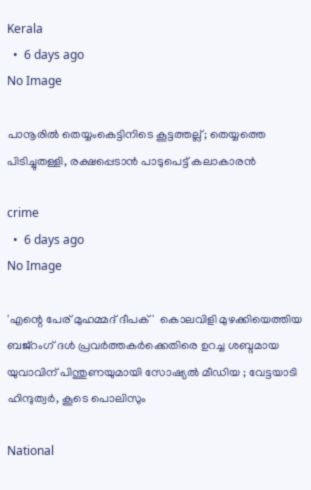Kerala
  •  6 days ago
No Image

പാനൂരിൽ തെയ്യംകെട്ടിനിടെ കൂട്ടത്തല്ല്; തെയ്യത്തെ പിടിച്ചുതള്ളി, രക്ഷപ്പെടാൻ പാടുപെട്ട് കലാകാരൻ

crime
  •  6 days ago
No Image

'എന്റെ പേര് മുഹമ്മദ് ദീപക്'  കൊലവിളി മുഴക്കിയെത്തിയ ബജ്‌റംഗ് ദള്‍ പ്രവര്‍ത്തകര്‍ക്കെതിരെ ഉറച്ച ശബ്ദമായ യുവാവിന് പിന്തുണയുമായി സോഷ്യല്‍ മീഡിയ ; വേട്ടയാടി ഹിന്ദുത്വര്‍, കൂടെ പൊലിസും

National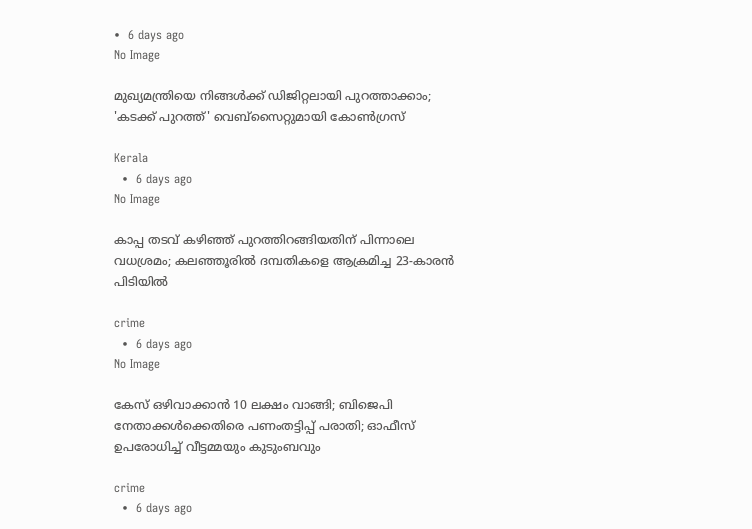•  6 days ago
No Image

മുഖ്യമന്ത്രിയെ നിങ്ങള്‍ക്ക് ഡിജിറ്റലായി പുറത്താക്കാം;  'കടക്ക് പുറത്ത്' വെബ്‌സൈറ്റുമായി കോണ്‍ഗ്രസ്

Kerala
  •  6 days ago
No Image

കാപ്പ തടവ് കഴിഞ്ഞ് പുറത്തിറങ്ങിയതിന് പിന്നാലെ വധശ്രമം; കലഞ്ഞൂരിൽ ദമ്പതികളെ ആക്രമിച്ച 23-കാരൻ പിടിയിൽ

crime
  •  6 days ago
No Image

കേസ് ഒഴിവാക്കാൻ 10 ലക്ഷം വാങ്ങി; ബിജെപി നേതാക്കൾക്കെതിരെ പണംതട്ടിപ്പ് പരാതി; ഓഫീസ് ഉപരോധിച്ച് വീട്ടമ്മയും കുടുംബവും

crime
  •  6 days ago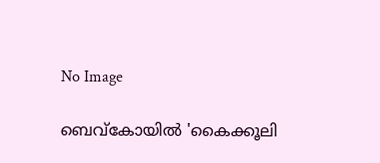No Image

ബെവ്‌കോയിൽ 'കൈക്കൂലി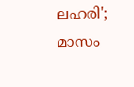ലഹരി'; മാസം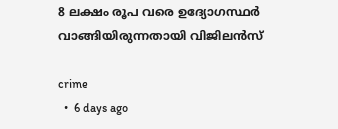8 ലക്ഷം രൂപ വരെ ഉദ്യോഗസ്ഥർ വാങ്ങിയിരുന്നതായി വിജിലൻസ്

crime
  •  6 days ago